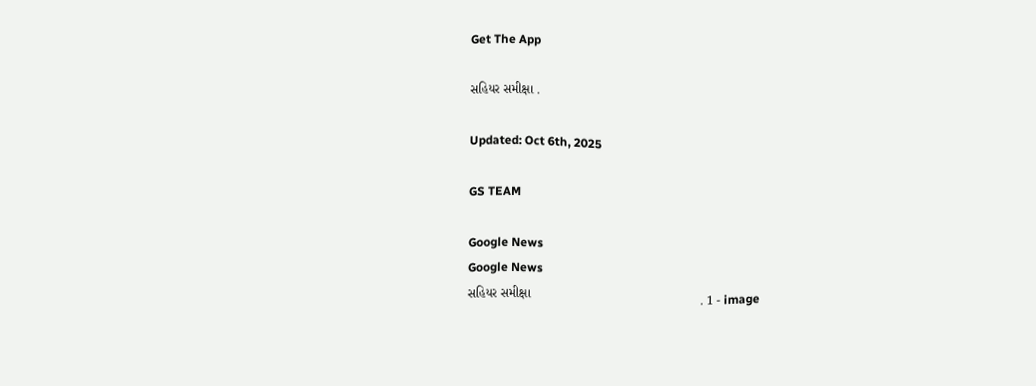Get The App

સહિયર સમીક્ષા .

Updated: Oct 6th, 2025

GS TEAM

Google News
Google News
સહિયર સમીક્ષા                                               . 1 - image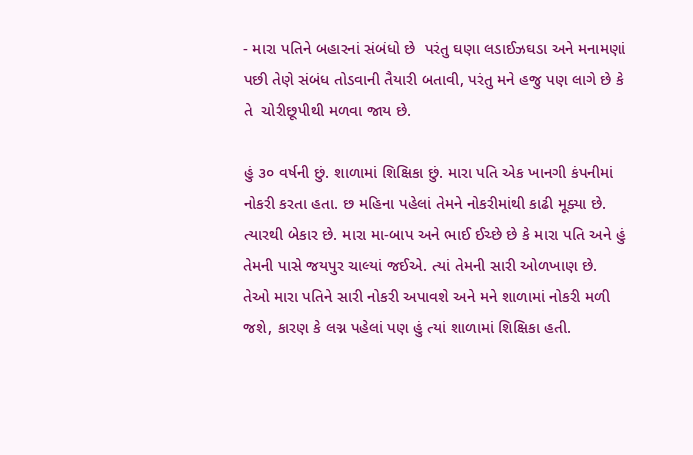- મારા પતિને બહારનાં સંબંધો છે  પરંતુ ઘણા લડાઈઝઘડા અને મનામણાં પછી તેણે સંબંધ તોડવાની તૈયારી બતાવી, પરંતુ મને હજુ પણ લાગે છે કે તે  ચોરીછૂપીથી મળવા જાય છે.

હું ૩૦ વર્ષની છું. શાળામાં શિક્ષિકા છું. મારા પતિ એક ખાનગી કંપનીમાં નોકરી કરતા હતા. છ મહિના પહેલાં તેમને નોકરીમાંથી કાઢી મૂક્યા છે. ત્યારથી બેકાર છે. મારા મા-બાપ અને ભાઈ ઈચ્છે છે કે મારા પતિ અને હું તેમની પાસે જયપુર ચાલ્યાં જઈએ. ત્યાં તેમની સારી ઓળખાણ છે. તેઓ મારા પતિને સારી નોકરી અપાવશે અને મને શાળામાં નોકરી મળી જશે, કારણ કે લગ્ન પહેલાં પણ હું ત્યાં શાળામાં શિક્ષિકા હતી.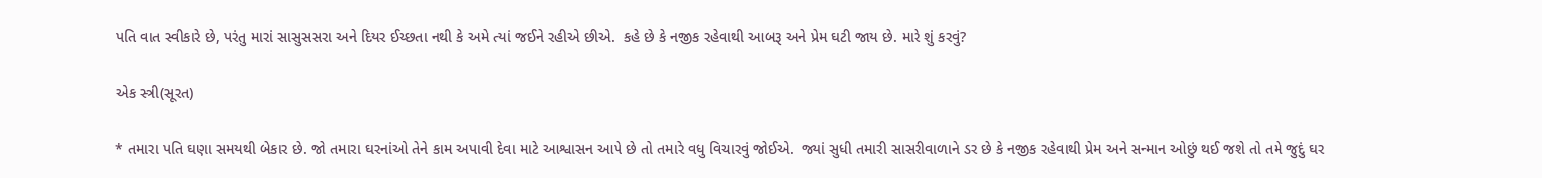પતિ વાત સ્વીકારે છે, પરંતુ મારાં સાસુસસરા અને દિયર ઈચ્છતા નથી કે અમે ત્યાં જઈને રહીએ છીએ.  કહે છે કે નજીક રહેવાથી આબરૂ અને પ્રેમ ઘટી જાય છે. મારે શું કરવું?

એક સ્ત્રી(સૂરત)

* તમારા પતિ ઘણા સમયથી બેકાર છે. જો તમારા ઘરનાંઓ તેને કામ અપાવી દેવા માટે આશ્વાસન આપે છે તો તમારે વધુ વિચારવું જોઈએ.  જ્યાં સુધી તમારી સાસરીવાળાને ડર છે કે નજીક રહેવાથી પ્રેમ અને સન્માન ઓછું થઈ જશે તો તમે જુદું ઘર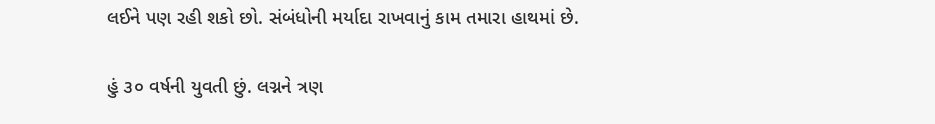લઈને પણ રહી શકો છો. સંબંધોની મર્યાદા રાખવાનું કામ તમારા હાથમાં છે.

હું ૩૦ વર્ષની યુવતી છું. લગ્નને ત્રણ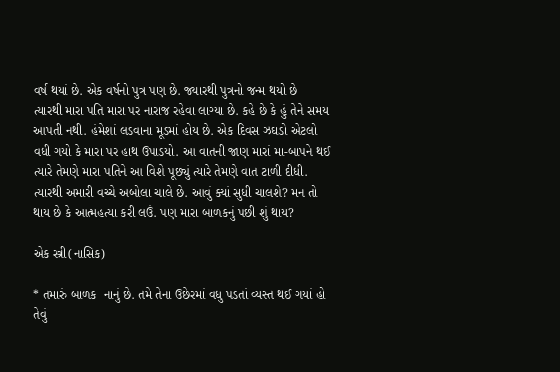વર્ષ થયાં છે. એક વર્ષનો પુત્ર પણ છે. જ્યારથી પુત્રનો જન્મ થયો છે   ત્યારથી મારા પતિ મારા પર નારાજ રહેવા લાગ્યા છે. કહે છે કે હું તેને સમય આપતી નથી. હંમેશાં લડવાના મૂડમાં હોય છે. એક દિવસ ઝઘડો એટલો વધી ગયો કે મારા પર હાથ ઉપાડયો. આ વાતની જાણ મારાં મા-બાપને થઈ ત્યારે તેમણે મારા પતિને આ વિશે પૂછ્યું ત્યારે તેમણે વાત ટાળી દીધી. ત્યારથી અમારી વચ્ચે અબોલા ચાલે છે. આવું ક્યાં સુધી ચાલશે? મન તો થાય છે કે આત્મહત્યા કરી લઉં. પણ મારા બાળકનું પછી શું થાય?

એક સ્ત્રી(નાસિક)

* તમારું બાળક  નાનું છે. તમે તેના ઉછેરમાં વધુ પડતાં વ્યસ્ત થઈ ગયાં હો તેવું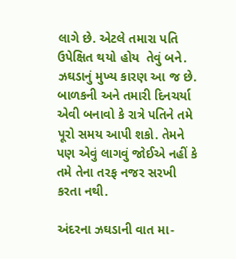લાગે છે. એટલે તમારા પતિ ઉપેક્ષિત થયો હોય  તેવું બને. ઝઘડાનું મુખ્ય કારણ આ જ છે. બાળકની અને તમારી દિનચર્યા એવી બનાવો કે રાત્રે પતિને તમે પૂરો સમય આપી શકો. તેમને પણ એવું લાગવું જોઈએ નહીં કે તમે તેના તરફ નજર સરખી કરતા નથી.

અંદરના ઝઘડાની વાત મા-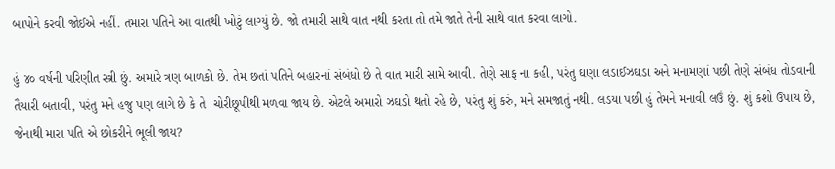બાપોને કરવી જોઈએ નહીં. તમારા પતિને આ વાતથી ખોટું લાગ્યું છે. જો તમારી સાથે વાત નથી કરતા તો તમે જાતે તેની સાથે વાત કરવા લાગો.

હું ૪૦ વર્ષની પરિણીત સ્ત્રી છું. અમારે ત્રણ બાળકો છે. તેમ છતાં પતિને બહારનાં સંબંધો છે તે વાત મારી સામે આવી. તેણે સાફ ના કહી, પરંતુ ઘણા લડાઈઝઘડા અને મનામણાં પછી તેણે સંબંધ તોડવાની તૈયારી બતાવી, પરંતુ મને હજુ પણ લાગે છે કે તે  ચોરીછૂપીથી મળવા જાય છે. એટલે અમારો ઝઘડો થતો રહે છે, પરંતુ શું કરું, મને સમજાતું નથી. લડયા પછી હું તેમને મનાવી લઉં છું. શું કશો ઉપાય છે, જેનાથી મારા પતિ એ છોકરીને ભૂલી જાય?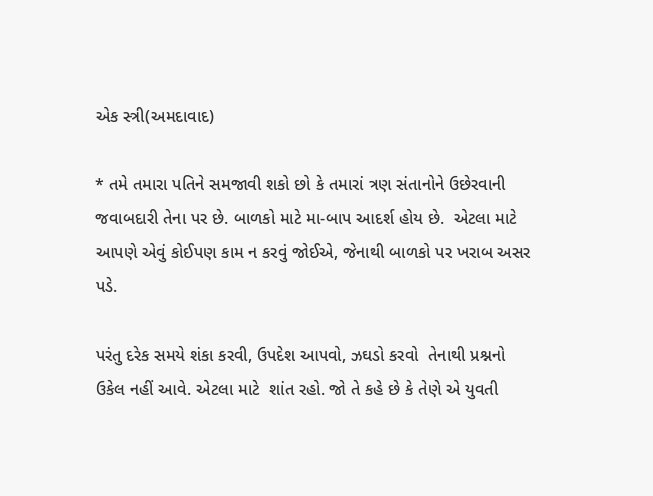એક સ્ત્રી(અમદાવાદ)

* તમે તમારા પતિને સમજાવી શકો છો કે તમારાં ત્રણ સંતાનોને ઉછેરવાની જવાબદારી તેના પર છે. બાળકો માટે મા-બાપ આદર્શ હોય છે.  એટલા માટે આપણે એવું કોઈપણ કામ ન કરવું જોઈએ, જેનાથી બાળકો પર ખરાબ અસર પડે.

પરંતુ દરેક સમયે શંકા કરવી, ઉપદેશ આપવો, ઝઘડો કરવો  તેનાથી પ્રશ્નનો ઉકેલ નહીં આવે. એટલા માટે  શાંત રહો. જો તે કહે છે કે તેણે એ યુવતી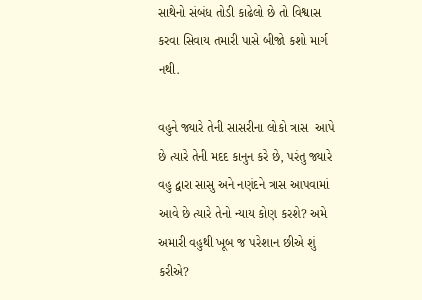સાથેનો સંબંધ તોડી કાઢેલો છે તો વિશ્વાસ કરવા સિવાય તમારી પાસે બીજો કશો માર્ગ નથી.

વહુને જ્યારે તેની સાસરીના લોકો ત્રાસ  આપે છે ત્યારે તેની મદદ કાનુન કરે છે, પરંતુ જ્યારે વહુ દ્વારા સાસુ અને નણંદને ત્રાસ આપવામાં આવે છે ત્યારે તેનો ન્યાય કોણ કરશે? અમે અમારી વહુથી ખૂબ જ પરેશાન છીએ શું કરીએ?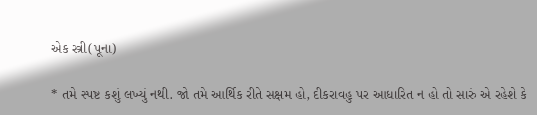એક સ્ત્રી(પૂના)

* તમે સ્પષ્ટ કશું લખ્યું નથી. જો તમે આર્થિક રીતે સક્ષમ હો, દીકરાવહુ પર આધારિત ન હો તો સારું એ રહેશે કે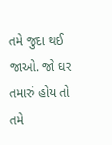તમે જુદા થઈ જાઓ. જો ઘર તમારું હોય તો તમે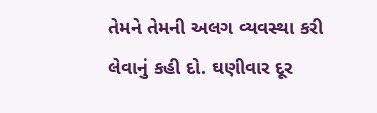તેમને તેમની અલગ વ્યવસ્થા કરી લેવાનું કહી દો. ઘણીવાર દૂર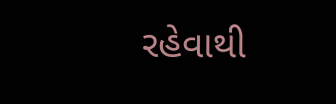રહેવાથી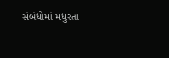સંબંધોમાં મધુરતા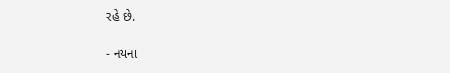રહે છે.

- નયના